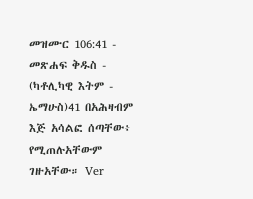መዝሙር 106:41 - መጽሐፍ ቅዱስ - (ካቶሊካዊ እትም - ኤማሁስ)41 በአሕዛብም እጅ አሳልፎ ሰጣቸው፥ የሚጠሉአቸውም ገዙአቸው። Ver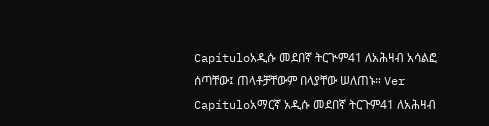Capítuloአዲሱ መደበኛ ትርጒም41 ለአሕዛብ አሳልፎ ሰጣቸው፤ ጠላቶቻቸውም በላያቸው ሠለጠኑ። Ver Capítuloአማርኛ አዲሱ መደበኛ ትርጉም41 ለአሕዛብ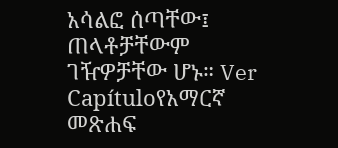አሳልፎ ሰጣቸው፤ ጠላቶቻቸውም ገዥዎቻቸው ሆኑ። Ver Capítuloየአማርኛ መጽሐፍ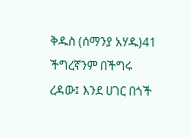ቅዱስ (ሰማንያ አሃዱ)41 ችግረኛንም በችግሩ ረዳው፤ እንደ ሀገር በጎች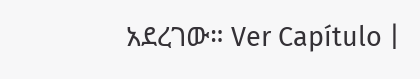አደረገው። Ver Capítulo |